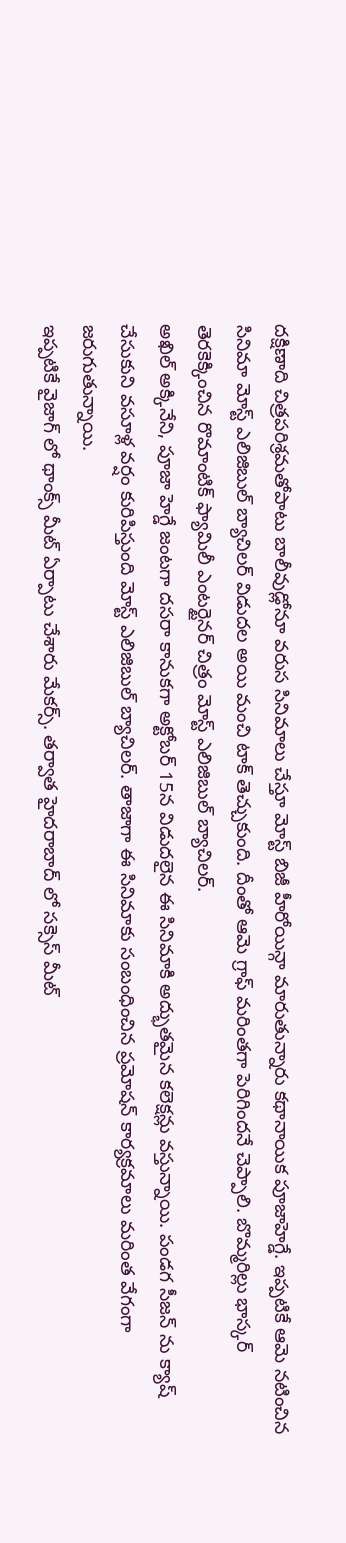దక్షిణాది చిత్రపరిశ్రమతోపాటు బాలీవుడ్లోనూ వరుస సినిమాలు చేస్తూ మోస్ట్ బిజీ హీరోయిన్గా మారుతున్నారు కథానాయిక పూజాహెగ్డే. ఇప్పటికే ఆమె నటించిన సినిమా మోస్ట్ ఎలిజిబుల్ బ్యాచిలర్ విడుదల అయి మంచి టాక్ తెచ్చుకుంది. దీంతో ఆమె గ్రాఫ్ మరింతగా పెరిగిందనే చెప్పాలి. బొమ్మరిల్లు భాస్కర్ తెరకెక్కించిన రొమాంటిక్ ఫ్యామిలీ ఎంటర్టైనర్ చిత్రం మోస్ట్ ఎలిజిబుల్ బ్యాచిలర్.
అఖిల్ అక్కినేని, పూజా హెగ్డే జంటగా దసరా కానుకగా అక్టోబర్ 15న విడుదలైన ఈ సినిమాకి అద్భుతమైన కలెక్షన్లు వస్తున్నాయి. పండగ సీజన్ ను క్యాష్ చేసుకుని వసూళ్ల వర్షం కురిపిస్తుంది మోస్ట్ ఎలిజిబుల్ బ్యాచిలర్. తాజాగా ఈ సినిమాకు సంబంధించిన ప్రమోషన్ కార్యక్రమాలు మరింత వేగంగా జరుగుతున్నాయి.
ఇప్పటికే వైజాగ్ లో థాంక్స్ మీట్ ఏర్పాటు చేశారు మేకర్స్. తర్వాత హైదరాబాద్ లో సక్సెస్ మీట్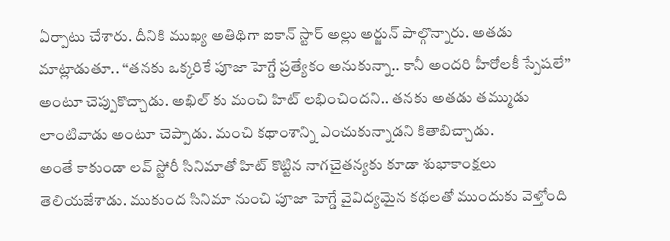ఏర్పాటు చేశారు. దీనికి ముఖ్య అతిథిగా ఐకాన్ స్టార్ అల్లు అర్జున్ పాల్గొన్నారు. అతడు మాట్లాడుతూ.. ‘‘తనకు ఒక్కరికే పూజా హెగ్డే ప్రత్యేకం అనుకున్నా.. కానీ అందరి హీరోలకీ స్పేషలే’’ అంటూ చెప్పుకొచ్చాడు. అఖిల్ కు మంచి హిట్ లభించిందని.. తనకు అతడు తమ్ముడు లాంటివాడు అంటూ చెప్పాడు. మంచి కథాంశాన్ని ఎంచుకున్నాడని కితాబిచ్చాడు.
అంతే కాకుండా లవ్ స్టోరీ సినిమాతో హిట్ కొట్టిన నాగచైతన్యకు కూడా శుభాకాంక్షలు తెలియజేశాడు. ముకుంద సినిమా నుంచి పూజా హెగ్డే వైవిద్యమైన కథలతో ముందుకు వెళ్తోంది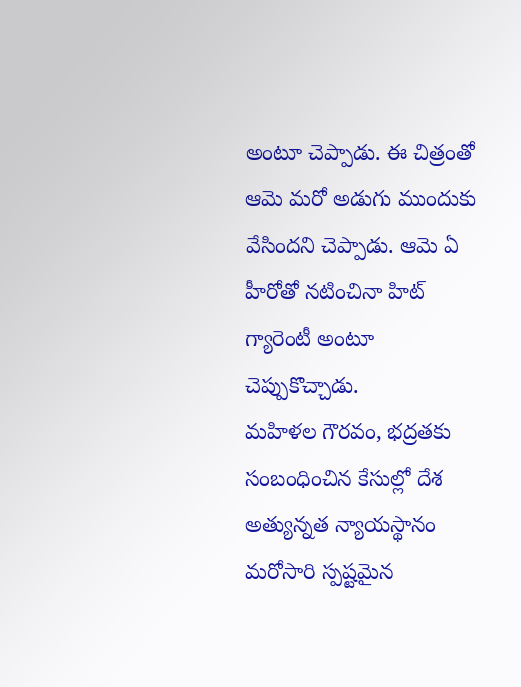అంటూ చెప్పాడు. ఈ చిత్రంతో ఆమె మరో అడుగు ముందుకు వేసిందని చెప్పాడు. ఆమె ఏ హీరోతో నటించినా హిట్ గ్యారెంటీ అంటూ చెప్పుకొచ్చాడు.
మహిళల గౌరవం, భద్రతకు సంబంధించిన కేసుల్లో దేశ అత్యున్నత న్యాయస్థానం మరోసారి స్పష్టమైన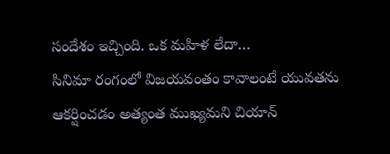సందేశం ఇచ్చింది. ఒక మహిళ లేదా…
సినిమా రంగంలో విజయవంతం కావాలంటే యువతను ఆకర్షించడం అత్యంత ముఖ్యమని చియాన్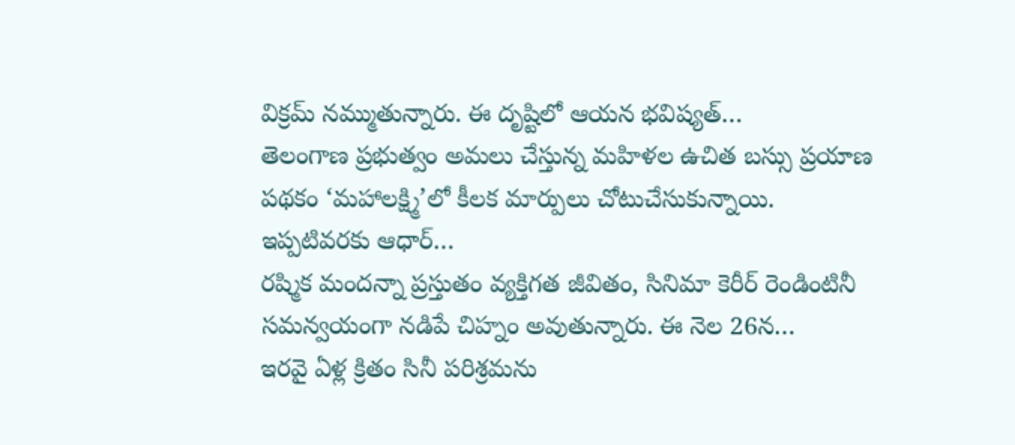విక్రమ్ నమ్ముతున్నారు. ఈ దృష్టిలో ఆయన భవిష్యత్…
తెలంగాణ ప్రభుత్వం అమలు చేస్తున్న మహిళల ఉచిత బస్సు ప్రయాణ పథకం ‘మహాలక్ష్మి’లో కీలక మార్పులు చోటుచేసుకున్నాయి. ఇప్పటివరకు ఆధార్…
రష్మిక మందన్నా ప్రస్తుతం వ్యక్తిగత జీవితం, సినిమా కెరీర్ రెండింటినీ సమన్వయంగా నడిపే చిహ్నం అవుతున్నారు. ఈ నెల 26న…
ఇరవై ఏళ్ల క్రితం సినీ పరిశ్రమను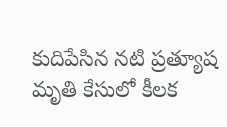కుదిపేసిన నటి ప్రత్యూష మృతి కేసులో కీలక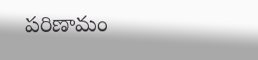పరిణామం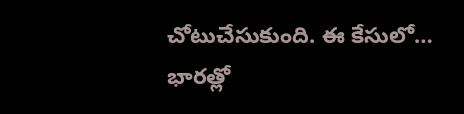చోటుచేసుకుంది. ఈ కేసులో…
భారత్లో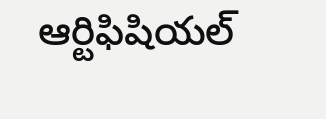ఆర్టిఫిషియల్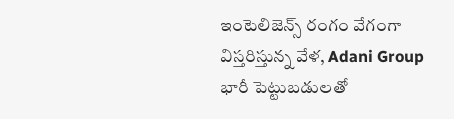ఇంటెలిజెన్స్ రంగం వేగంగా విస్తరిస్తున్న వేళ, Adani Group భారీ పెట్టుబడులతో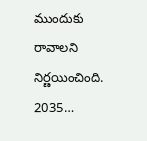ముందుకు రావాలని నిర్ణయించింది. 2035…